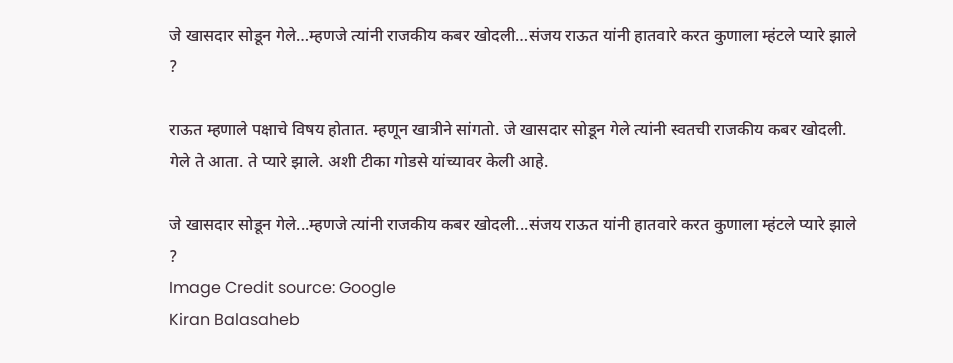जे खासदार सोडून गेले…म्हणजे त्यांनी राजकीय कबर खोदली…संजय राऊत यांनी हातवारे करत कुणाला म्हंटले प्यारे झाले ?

राऊत म्हणाले पक्षाचे विषय होतात. म्हणून खात्रीने सांगतो. जे खासदार सोडून गेले त्यांनी स्वतची राजकीय कबर खोदली. गेले ते आता. ते प्यारे झाले. अशी टीका गोडसे यांच्यावर केली आहे.

जे खासदार सोडून गेले...म्हणजे त्यांनी राजकीय कबर खोदली...संजय राऊत यांनी हातवारे करत कुणाला म्हंटले प्यारे झाले ?
Image Credit source: Google
Kiran Balasaheb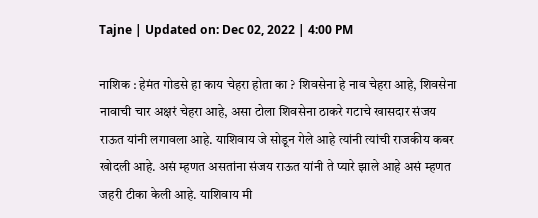Tajne | Updated on: Dec 02, 2022 | 4:00 PM

नाशिक : हेमंत गोडसे हा काय चेहरा होता का ? शिवसेना हे नाव चेहरा आहे, शिवसेना नावाची चार अक्षरं चेहरा आहे, असा टोला शिवसेना ठाकरे गटाचे खासदार संजय राऊत यांनी लगावला आहे. याशिवाय जे सोडून गेले आहे त्यांनी त्यांची राजकीय कबर खोदली आहे. असं म्हणत असतांना संजय राऊत यांनी ते प्यारे झाले आहे असं म्हणत जहरी टीका केली आहे. याशिवाय मी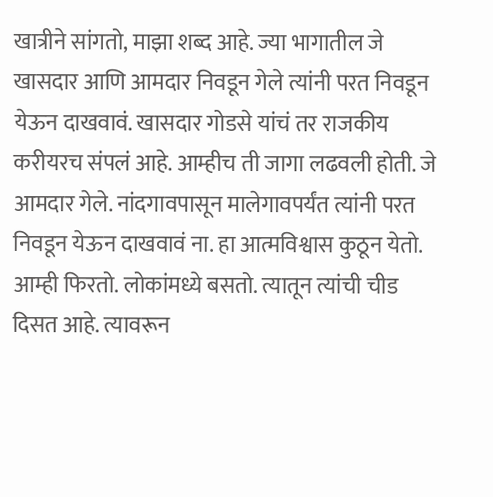खात्रीने सांगतो, माझा शब्द आहे. ज्या भागातील जे खासदार आणि आमदार निवडून गेले त्यांनी परत निवडून येऊन दाखवावं. खासदार गोडसे यांचं तर राजकीय करीयरच संपलं आहे. आम्हीच ती जागा लढवली होती. जे आमदार गेले. नांदगावपासून मालेगावपर्यंत त्यांनी परत निवडून येऊन दाखवावं ना. हा आत्मविश्वास कुठून येतो. आम्ही फिरतो. लोकांमध्ये बसतो. त्यातून त्यांची चीड दिसत आहे. त्यावरून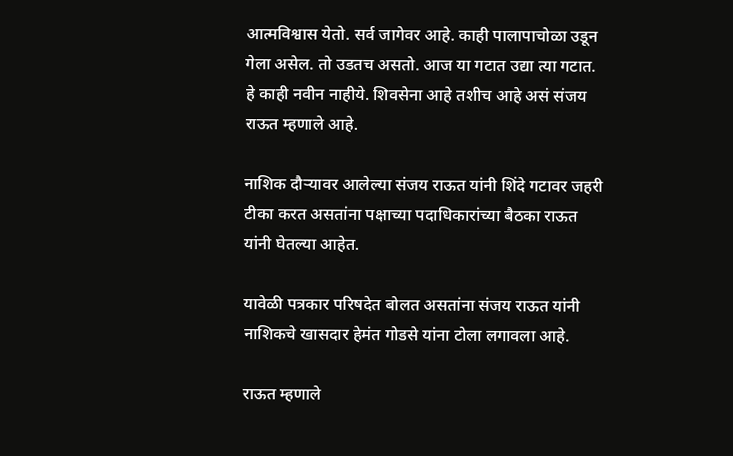आत्मविश्वास येतो. सर्व जागेवर आहे. काही पालापाचोळा उडून गेला असेल. तो उडतच असतो. आज या गटात उद्या त्या गटात. हे काही नवीन नाहीये. शिवसेना आहे तशीच आहे असं संजय राऊत म्हणाले आहे.

नाशिक दौऱ्यावर आलेल्या संजय राऊत यांनी शिंदे गटावर जहरी टीका करत असतांना पक्षाच्या पदाधिकारांच्या बैठका राऊत यांनी घेतल्या आहेत.

यावेळी पत्रकार परिषदेत बोलत असतांना संजय राऊत यांनी नाशिकचे खासदार हेमंत गोडसे यांना टोला लगावला आहे.

राऊत म्हणाले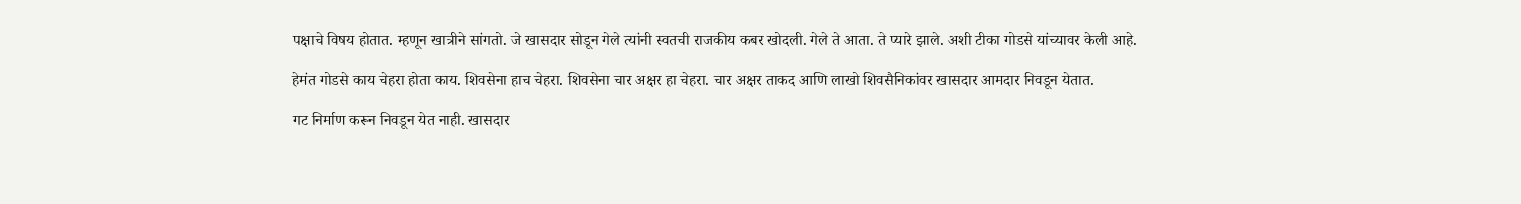पक्षाचे विषय होतात. म्हणून खात्रीने सांगतो. जे खासदार सोडून गेले त्यांनी स्वतची राजकीय कबर खोदली. गेले ते आता. ते प्यारे झाले. अशी टीका गोडसे यांच्यावर केली आहे.

हेमंत गोडसे काय चेहरा होता काय. शिवसेना हाच चेहरा. शिवसेना चार अक्षर हा चेहरा. चार अक्षर ताकद आणि लाखो शिवसैनिकांवर खासदार आमदार निवडून येतात.

गट निर्माण करून निवडून येत नाही. खासदार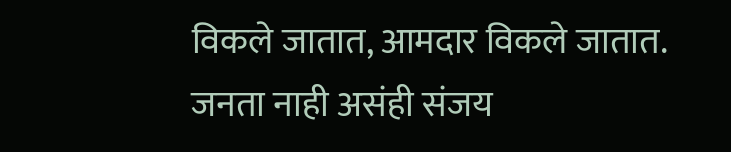विकले जातात, आमदार विकले जातात. जनता नाही असंही संजय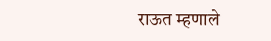राऊत म्हणाले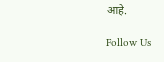आहे.

Follow Us